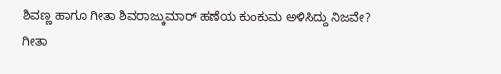ಶಿವಣ್ಣ ಹಾಗೂ ಗೀತಾ ಶಿವರಾಜ್ಕುಮಾರ್ ಹಣೆಯ ಕುಂಕುಮ ಅಳಿಸಿದ್ದು ನಿಜವೇ?
ಗೀತಾ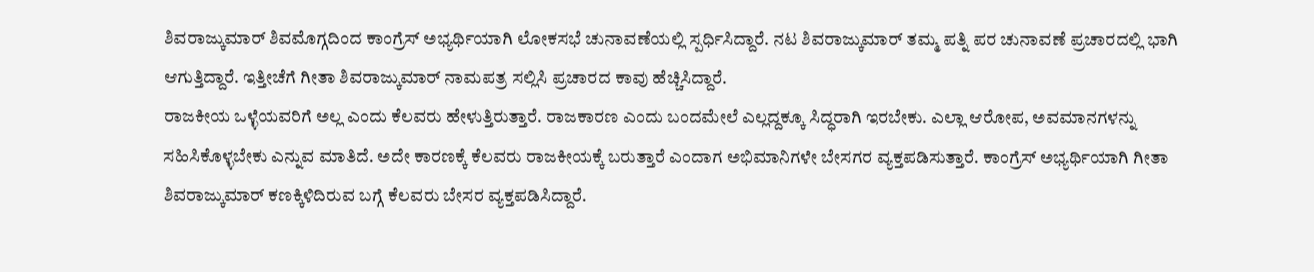ಶಿವರಾಜ್ಕುಮಾರ್ ಶಿವಮೊಗ್ಗದಿಂದ ಕಾಂಗ್ರೆಸ್ ಅಭ್ಯರ್ಥಿಯಾಗಿ ಲೋಕಸಭೆ ಚುನಾವಣೆಯಲ್ಲಿ ಸ್ಪರ್ಧಿಸಿದ್ದಾರೆ. ನಟ ಶಿವರಾಜ್ಕುಮಾರ್ ತಮ್ಮ ಪತ್ನಿ ಪರ ಚುನಾವಣೆ ಪ್ರಚಾರದಲ್ಲಿ ಭಾಗಿ ಆಗುತ್ತಿದ್ದಾರೆ. ಇತ್ತೀಚೆಗೆ ಗೀತಾ ಶಿವರಾಜ್ಕುಮಾರ್ ನಾಮಪತ್ರ ಸಲ್ಲಿಸಿ ಪ್ರಚಾರದ ಕಾವು ಹೆಚ್ಚಿಸಿದ್ದಾರೆ.
ರಾಜಕೀಯ ಒಳ್ಳೆಯವರಿಗೆ ಅಲ್ಲ ಎಂದು ಕೆಲವರು ಹೇಳುತ್ತಿರುತ್ತಾರೆ. ರಾಜಕಾರಣ ಎಂದು ಬಂದಮೇಲೆ ಎಲ್ಲದ್ದಕ್ಕೂ ಸಿದ್ಧರಾಗಿ ಇರಬೇಕು. ಎಲ್ಲಾ ಆರೋಪ, ಅವಮಾನಗಳನ್ನು ಸಹಿಸಿಕೊಳ್ಳಬೇಕು ಎನ್ನುವ ಮಾತಿದೆ. ಅದೇ ಕಾರಣಕ್ಕೆ ಕೆಲವರು ರಾಜಕೀಯಕ್ಕೆ ಬರುತ್ತಾರೆ ಎಂದಾಗ ಅಭಿಮಾನಿಗಳೇ ಬೇಸಗರ ವ್ಯಕ್ತಪಡಿಸುತ್ತಾರೆ. ಕಾಂಗ್ರೆಸ್ ಅಭ್ಯರ್ಥಿಯಾಗಿ ಗೀತಾ ಶಿವರಾಜ್ಕುಮಾರ್ ಕಣಕ್ಕಿಳಿದಿರುವ ಬಗ್ಗೆ ಕೆಲವರು ಬೇಸರ ವ್ಯಕ್ತಪಡಿಸಿದ್ದಾರೆ.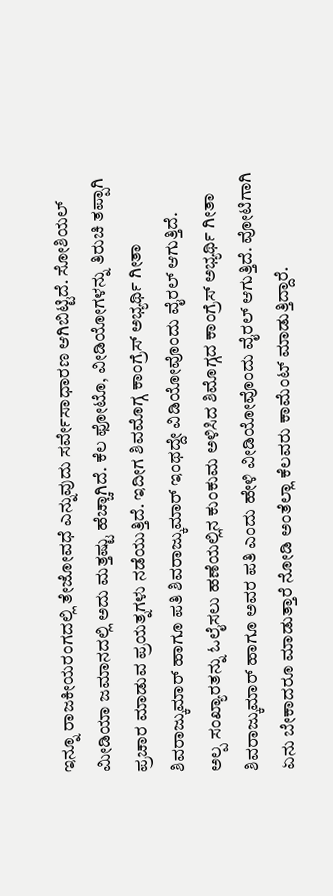ಇನ್ನೂ ರಾಜಕೀಯರಂಗದಲ್ಲಿ ತೇಜೋವಧೆ ಎನ್ನುವುದು ಸರ್ವೇಸಾಧಾರಣ ಆಗಿಬಿಟ್ಟಿದೆ. ಸೋಶಿಯಲ್ ಮೀಡಿಯಾ ಜಮಾನದಲ್ಲಿ ಅದು ಮತ್ತಷ್ಟು ಹೆಚ್ಚಾಗಿದೆ. ಕೆಲ ಫೋಟೊ, ವೀಡಿಯೋಗಳನ್ನು ತಿರುಚಿ ತಪ್ಪಾಗಿ ಪ್ರಚಾರ ಮಾಡುವ ಪ್ರಯತ್ನಗಳು ನಡೆಯುತ್ತಿದೆ. ಇದೀಗ ಶಿವಮೊಗ್ಗ ಕಾಂಗ್ರೆಸ್ ಅಭ್ಯರ್ಥಿ ಗೀತಾ ಶಿವರಾಜ್ಕುಮಾರ್ ಹಾಗೂ ಪತಿ ಶಿವರಾಜ್ಕುಮಾರ್ ಇಂಥದ್ದೇ ವಿಡಿಯೋವೊಂದು ವೈರಲ್ ಆಗುತ್ತಿದೆ.
ಅಲ್ಪ ಸಂಖ್ಯಾರತನ್ನು ಓಲೈಸಲು ಹಣೆಯಲ್ಲಿನ ಕುಂಕುಮ ಅಳಿಸಿದ ಶಿಮೊಗ್ಗದ ಕಾಂಗ್ರೆಸ್ ಅಭ್ಯರ್ಥಿ ಗೀತಾ ಶಿವರಾಜ್ಕುಮಾರ್ ಹಾಗೂ ಅವರ ಪತಿ ಎಂದು ಹೇಳಿ ವೀಡಿಯೋವೊಂದು ವೈರಲ್ ಆಗುತ್ತಿದೆ. ವೋಟಿಗಾಗಿ ಏನು ಬೇಕಾದರೂ ಮಾಡುತ್ತಾರೆ ನೋಡಿ ಅಂತೆಲ್ಲಾ ಕೆಲವರು ಕಾಮೆಂಟ್ ಮಾಡುತ್ತಿದ್ದಾರೆ.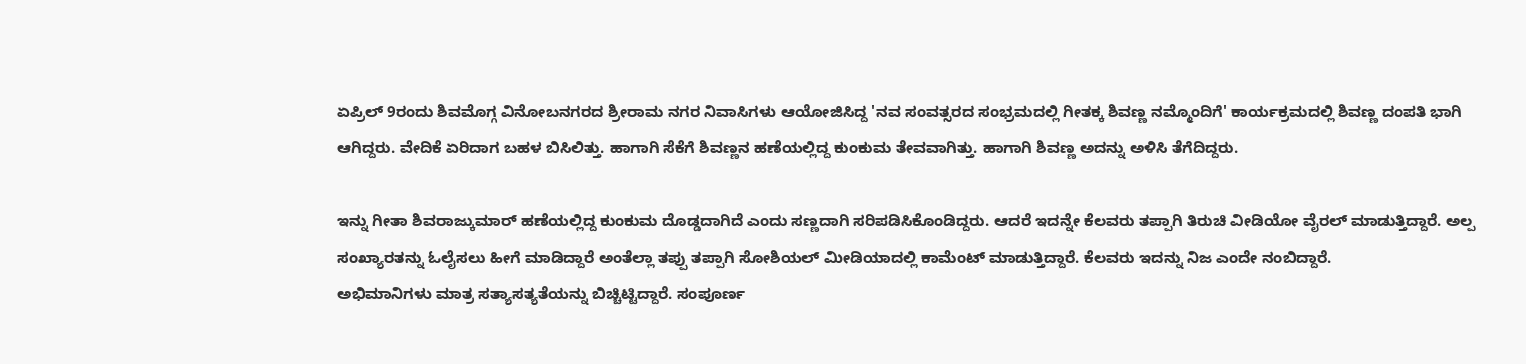ಏಪ್ರಿಲ್ 9ರಂದು ಶಿವಮೊಗ್ಗ ವಿನೋಬನಗರದ ಶ್ರೀರಾಮ ನಗರ ನಿವಾಸಿಗಳು ಆಯೋಜಿಸಿದ್ದ 'ನವ ಸಂವತ್ಸರದ ಸಂಭ್ರಮದಲ್ಲಿ ಗೀತಕ್ಕ ಶಿವಣ್ಣ ನಮ್ಮೊಂದಿಗೆ' ಕಾರ್ಯಕ್ರಮದಲ್ಲಿ ಶಿವಣ್ಣ ದಂಪತಿ ಭಾಗಿ ಆಗಿದ್ದರು. ವೇದಿಕೆ ಏರಿದಾಗ ಬಹಳ ಬಿಸಿಲಿತ್ತು. ಹಾಗಾಗಿ ಸೆಕೆಗೆ ಶಿವಣ್ಣನ ಹಣೆಯಲ್ಲಿದ್ದ ಕುಂಕುಮ ತೇವವಾಗಿತ್ತು. ಹಾಗಾಗಿ ಶಿವಣ್ಣ ಅದನ್ನು ಅಳಿಸಿ ತೆಗೆದಿದ್ದರು.

ಇನ್ನು ಗೀತಾ ಶಿವರಾಜ್ಕುಮಾರ್ ಹಣೆಯಲ್ಲಿದ್ದ ಕುಂಕುಮ ದೊಡ್ಡದಾಗಿದೆ ಎಂದು ಸಣ್ಣದಾಗಿ ಸರಿಪಡಿಸಿಕೊಂಡಿದ್ದರು. ಆದರೆ ಇದನ್ನೇ ಕೆಲವರು ತಪ್ಪಾಗಿ ತಿರುಚಿ ವೀಡಿಯೋ ವೈರಲ್ ಮಾಡುತ್ತಿದ್ದಾರೆ. ಅಲ್ಪ ಸಂಖ್ಯಾರತನ್ನು ಓಲೈಸಲು ಹೀಗೆ ಮಾಡಿದ್ದಾರೆ ಅಂತೆಲ್ಲಾ ತಪ್ಪು ತಪ್ಪಾಗಿ ಸೋಶಿಯಲ್ ಮೀಡಿಯಾದಲ್ಲಿ ಕಾಮೆಂಟ್ ಮಾಡುತ್ತಿದ್ದಾರೆ. ಕೆಲವರು ಇದನ್ನು ನಿಜ ಎಂದೇ ನಂಬಿದ್ದಾರೆ.
ಅಭಿಮಾನಿಗಳು ಮಾತ್ರ ಸತ್ಯಾಸತ್ಯತೆಯನ್ನು ಬಿಚ್ಚಿಟ್ಟಿದ್ದಾರೆ. ಸಂಪೂರ್ಣ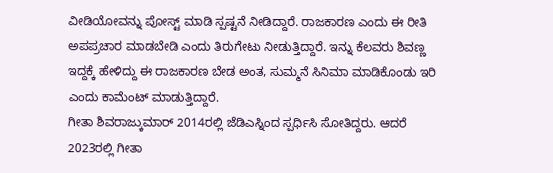ವೀಡಿಯೋವನ್ನು ಪೋಸ್ಟ್ ಮಾಡಿ ಸ್ಪಷ್ಟನೆ ನೀಡಿದ್ದಾರೆ. ರಾಜಕಾರಣ ಎಂದು ಈ ರೀತಿ ಅಪಪ್ರಚಾರ ಮಾಡಬೇಡಿ ಎಂದು ತಿರುಗೇಟು ನೀಡುತ್ತಿದ್ದಾರೆ. ಇನ್ನು ಕೆಲವರು ಶಿವಣ್ಣ ಇದ್ದಕ್ಕೆ ಹೇಳಿದ್ದು ಈ ರಾಜಕಾರಣ ಬೇಡ ಅಂತ, ಸುಮ್ಮನೆ ಸಿನಿಮಾ ಮಾಡಿಕೊಂಡು ಇರಿ ಎಂದು ಕಾಮೆಂಟ್ ಮಾಡುತ್ತಿದ್ದಾರೆ.
ಗೀತಾ ಶಿವರಾಜ್ಕುಮಾರ್ 2014ರಲ್ಲಿ ಜೆಡಿಎಸ್ನಿಂದ ಸ್ಪರ್ಧಿಸಿ ಸೋತಿದ್ದರು. ಆದರೆ 2023ರಲ್ಲಿ ಗೀತಾ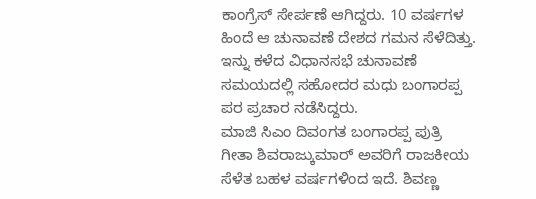ಕಾಂಗ್ರೆಸ್ ಸೇರ್ಪಣೆ ಆಗಿದ್ದರು. 10 ವರ್ಷಗಳ ಹಿಂದೆ ಆ ಚುನಾವಣೆ ದೇಶದ ಗಮನ ಸೆಳೆದಿತ್ತು. ಇನ್ನು ಕಳೆದ ವಿಧಾನಸಭೆ ಚುನಾವಣೆ ಸಮಯದಲ್ಲಿ ಸಹೋದರ ಮಧು ಬಂಗಾರಪ್ಪ ಪರ ಪ್ರಚಾರ ನಡೆಸಿದ್ದರು.
ಮಾಜಿ ಸಿಎಂ ದಿವಂಗತ ಬಂಗಾರಪ್ಪ ಪುತ್ರಿ ಗೀತಾ ಶಿವರಾಜ್ಕುಮಾರ್ ಅವರಿಗೆ ರಾಜಕೀಯ ಸೆಳೆತ ಬಹಳ ವರ್ಷಗಳಿಂದ ಇದೆ. ಶಿವಣ್ಣ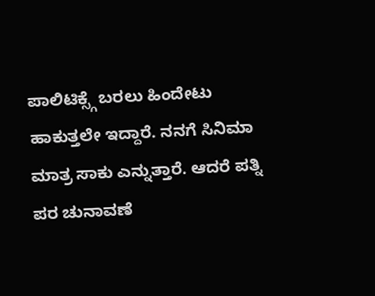ಪಾಲಿಟಿಕ್ಸ್ಗೆ ಬರಲು ಹಿಂದೇಟು ಹಾಕುತ್ತಲೇ ಇದ್ದಾರೆ. ನನಗೆ ಸಿನಿಮಾ ಮಾತ್ರ ಸಾಕು ಎನ್ನುತ್ತಾರೆ. ಆದರೆ ಪತ್ನಿ ಪರ ಚುನಾವಣೆ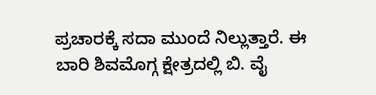ಪ್ರಚಾರಕ್ಕೆ ಸದಾ ಮುಂದೆ ನಿಲ್ಲುತ್ತಾರೆ. ಈ ಬಾರಿ ಶಿವಮೊಗ್ಗ ಕ್ಷೇತ್ರದಲ್ಲಿ ಬಿ. ವೈ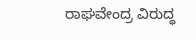ರಾಘವೇಂದ್ರ ವಿರುದ್ಧ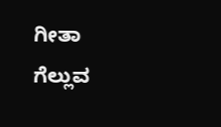ಗೀತಾ ಗೆಲ್ಲುವ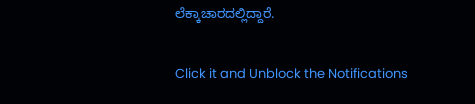ಲೆಕ್ಕಾಚಾರದಲ್ಲಿದ್ದಾರೆ.


Click it and Unblock the Notifications